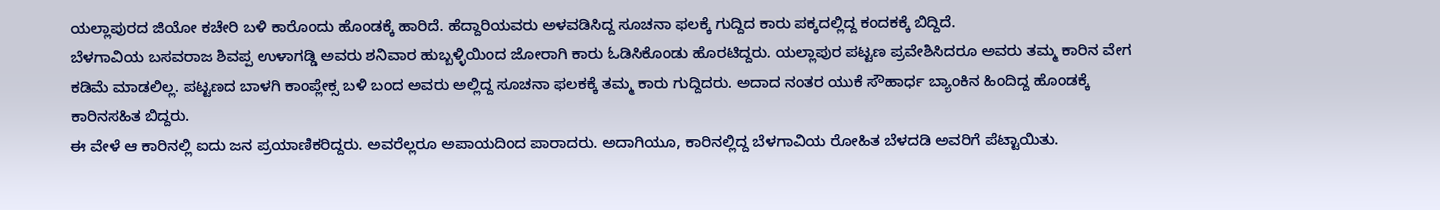ಯಲ್ಲಾಪುರದ ಜಿಯೋ ಕಚೇರಿ ಬಳಿ ಕಾರೊಂದು ಹೊಂಡಕ್ಕೆ ಹಾರಿದೆ. ಹೆದ್ದಾರಿಯವರು ಅಳವಡಿಸಿದ್ದ ಸೂಚನಾ ಫಲಕ್ಕೆ ಗುದ್ದಿದ ಕಾರು ಪಕ್ಕದಲ್ಲಿದ್ದ ಕಂದಕಕ್ಕೆ ಬಿದ್ದಿದೆ.
ಬೆಳಗಾವಿಯ ಬಸವರಾಜ ಶಿವಪ್ಪ ಉಳಾಗಡ್ಡಿ ಅವರು ಶನಿವಾರ ಹುಬ್ಬಳ್ಳಿಯಿಂದ ಜೋರಾಗಿ ಕಾರು ಓಡಿಸಿಕೊಂಡು ಹೊರಟಿದ್ದರು. ಯಲ್ಲಾಪುರ ಪಟ್ಟಣ ಪ್ರವೇಶಿಸಿದರೂ ಅವರು ತಮ್ಮ ಕಾರಿನ ವೇಗ ಕಡಿಮೆ ಮಾಡಲಿಲ್ಲ. ಪಟ್ಟಣದ ಬಾಳಗಿ ಕಾಂಪ್ಲೇಕ್ಸ ಬಳಿ ಬಂದ ಅವರು ಅಲ್ಲಿದ್ದ ಸೂಚನಾ ಫಲಕಕ್ಕೆ ತಮ್ಮ ಕಾರು ಗುದ್ದಿದರು. ಅದಾದ ನಂತರ ಯುಕೆ ಸೌಹಾರ್ಧ ಬ್ಯಾಂಕಿನ ಹಿಂದಿದ್ದ ಹೊಂಡಕ್ಕೆ ಕಾರಿನಸಹಿತ ಬಿದ್ದರು.
ಈ ವೇಳೆ ಆ ಕಾರಿನಲ್ಲಿ ಐದು ಜನ ಪ್ರಯಾಣಿಕರಿದ್ದರು. ಅವರೆಲ್ಲರೂ ಅಪಾಯದಿಂದ ಪಾರಾದರು. ಅದಾಗಿಯೂ, ಕಾರಿನಲ್ಲಿದ್ದ ಬೆಳಗಾವಿಯ ರೋಹಿತ ಬೆಳದಡಿ ಅವರಿಗೆ ಪೆಟ್ಟಾಯಿತು.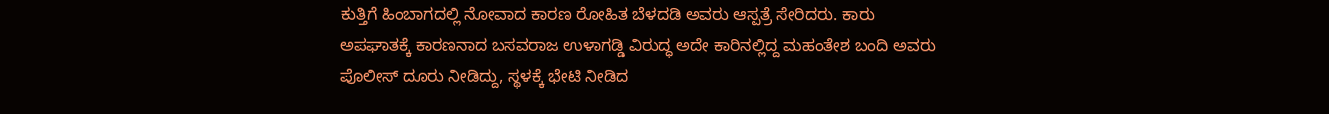ಕುತ್ತಿಗೆ ಹಿಂಬಾಗದಲ್ಲಿ ನೋವಾದ ಕಾರಣ ರೋಹಿತ ಬೆಳದಡಿ ಅವರು ಆಸ್ಪತ್ರೆ ಸೇರಿದರು. ಕಾರು ಅಪಘಾತಕ್ಕೆ ಕಾರಣನಾದ ಬಸವರಾಜ ಉಳಾಗಡ್ಡಿ ವಿರುದ್ಧ ಅದೇ ಕಾರಿನಲ್ಲಿದ್ದ ಮಹಂತೇಶ ಬಂದಿ ಅವರು ಪೊಲೀಸ್ ದೂರು ನೀಡಿದ್ದು, ಸ್ಥಳಕ್ಕೆ ಭೇಟಿ ನೀಡಿದ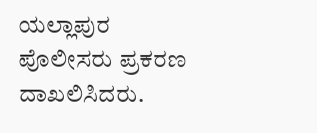ಯಲ್ಲಾಪುರ ಪೊಲೀಸರು ಪ್ರಕರಣ ದಾಖಲಿಸಿದರು.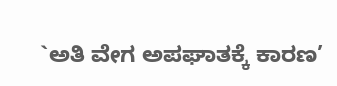`ಅತಿ ವೇಗ ಅಪಘಾತಕ್ಕೆ ಕಾರಣ’